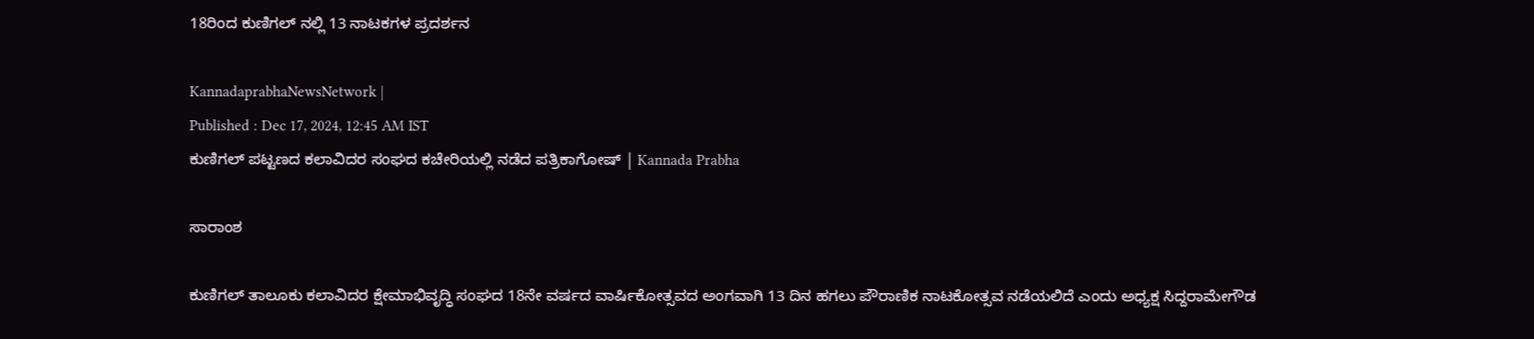18ರಿಂದ ಕುಣಿಗಲ್ ನಲ್ಲಿ 13 ನಾಟಕಗಳ ಪ್ರದರ್ಶನ

KannadaprabhaNewsNetwork |
Published : Dec 17, 2024, 12:45 AM IST
ಕುಣಿಗಲ್ ಪಟ್ಟಣದ ಕಲಾವಿದರ ಸಂಘದ ಕಚೇರಿಯಲ್ಲಿ ನಡೆದ ಪತ್ರಿಕಾಗೋಷ್ | Kannada Prabha

ಸಾರಾಂಶ

ಕುಣಿಗಲ್ ತಾಲೂಕು ಕಲಾವಿದರ ಕ್ಷೇಮಾಭಿವೃದ್ಧಿ ಸಂಘದ 18ನೇ ವರ್ಷದ ವಾರ್ಷಿಕೋತ್ಸವದ ಅಂಗವಾಗಿ 13 ದಿನ ಹಗಲು ಪೌರಾಣಿಕ ನಾಟಕೋತ್ಸವ ನಡೆಯಲಿದೆ ಎಂದು ಅಧ್ಯಕ್ಷ ಸಿದ್ದರಾಮೇಗೌಡ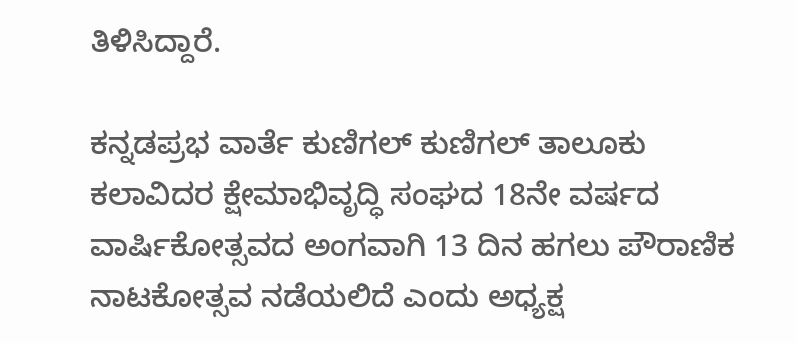ತಿಳಿಸಿದ್ದಾರೆ.

ಕನ್ನಡಪ್ರಭ ವಾರ್ತೆ ಕುಣಿಗಲ್ ಕುಣಿಗಲ್ ತಾಲೂಕು ಕಲಾವಿದರ ಕ್ಷೇಮಾಭಿವೃದ್ಧಿ ಸಂಘದ 18ನೇ ವರ್ಷದ ವಾರ್ಷಿಕೋತ್ಸವದ ಅಂಗವಾಗಿ 13 ದಿನ ಹಗಲು ಪೌರಾಣಿಕ ನಾಟಕೋತ್ಸವ ನಡೆಯಲಿದೆ ಎಂದು ಅಧ್ಯಕ್ಷ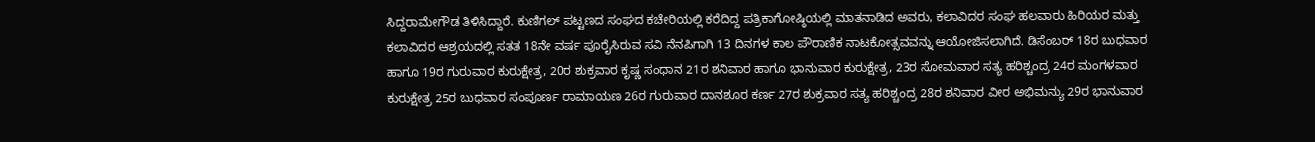ಸಿದ್ದರಾಮೇಗೌಡ ತಿಳಿಸಿದ್ದಾರೆ. ಕುಣಿಗಲ್ ಪಟ್ಟಣದ ಸಂಘದ ಕಚೇರಿಯಲ್ಲಿ ಕರೆದಿದ್ದ ಪತ್ರಿಕಾಗೋಷ್ಠಿಯಲ್ಲಿ ಮಾತನಾಡಿದ ಅವರು, ಕಲಾವಿದರ ಸಂಘ ಹಲವಾರು ಹಿರಿಯರ ಮತ್ತು ಕಲಾವಿದರ ಆಶ್ರಯದಲ್ಲಿ ಸತತ 18ನೇ ವರ್ಷ ಪೂರೈಸಿರುವ ಸವಿ ನೆನಪಿಗಾಗಿ 13 ದಿನಗಳ ಕಾಲ ಪೌರಾಣಿಕ ನಾಟಕೋತ್ಸವವನ್ನು ಆಯೋಜಿಸಲಾಗಿದೆ. ಡಿಸೆಂಬರ್ 18ರ ಬುಧವಾರ ಹಾಗೂ 19ರ ಗುರುವಾರ ಕುರುಕ್ಷೇತ್ರ, 20ರ ಶುಕ್ರವಾರ ಕೃಷ್ಣ ಸಂಧಾನ 21ರ ಶನಿವಾರ ಹಾಗೂ ಭಾನುವಾರ ಕುರುಕ್ಷೇತ್ರ, 23ರ ಸೋಮವಾರ ಸತ್ಯ ಹರಿಶ್ಚಂದ್ರ 24ರ ಮಂಗಳವಾರ ಕುರುಕ್ಷೇತ್ರ 25ರ ಬುಧವಾರ ಸಂಪೂರ್ಣ ರಾಮಾಯಣ 26ರ ಗುರುವಾರ ದಾನಶೂರ ಕರ್ಣ 27ರ ಶುಕ್ರವಾರ ಸತ್ಯ ಹರಿಶ್ಚಂದ್ರ 28ರ ಶನಿವಾರ ವೀರ ಅಭಿಮನ್ಯು 29ರ ಭಾನುವಾರ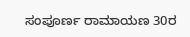ಸಂಪೂರ್ಣ ರಾಮಾಯಣ 30ರ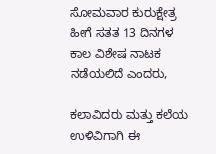ಸೋಮವಾರ ಕುರುಕ್ಷೇತ್ರ ಹೀಗೆ ಸತತ 13 ದಿನಗಳ ಕಾಲ ವಿಶೇಷ ನಾಟಕ ನಡೆಯಲಿದೆ ಎಂದರು,

ಕಲಾವಿದರು ಮತ್ತು ಕಲೆಯ ಉಳಿವಿಗಾಗಿ ಈ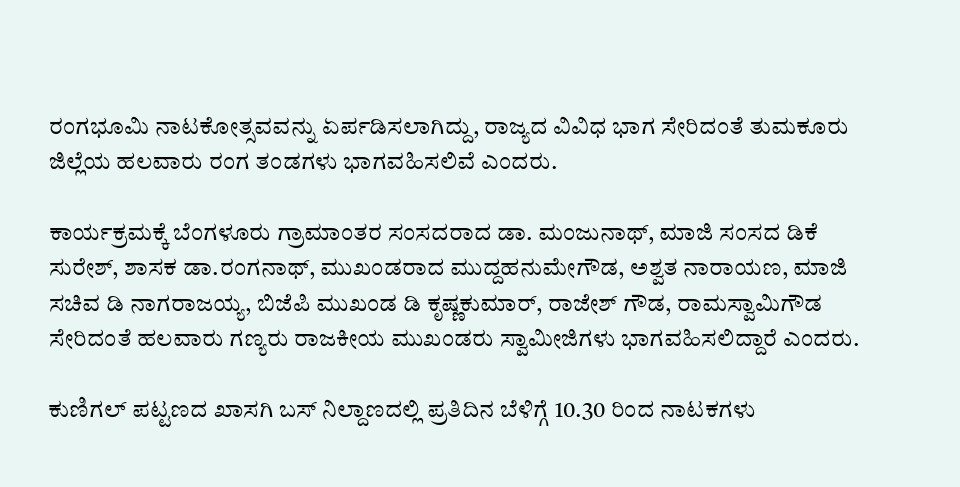ರಂಗಭೂಮಿ ನಾಟಕೋತ್ಸವವನ್ನು ಏರ್ಪಡಿಸಲಾಗಿದ್ದು, ರಾಜ್ಯದ ವಿವಿಧ ಭಾಗ ಸೇರಿದಂತೆ ತುಮಕೂರು ಜಿಲ್ಲೆಯ ಹಲವಾರು ರಂಗ ತಂಡಗಳು ಭಾಗವಹಿಸಲಿವೆ ಎಂದರು.

ಕಾರ್ಯಕ್ರಮಕ್ಕೆ ಬೆಂಗಳೂರು ಗ್ರಾಮಾಂತರ ಸಂಸದರಾದ ಡಾ. ಮಂಜುನಾಥ್, ಮಾಜಿ ಸಂಸದ ಡಿಕೆ ಸುರೇಶ್, ಶಾಸಕ ಡಾ.ರಂಗನಾಥ್, ಮುಖಂಡರಾದ ಮುದ್ದಹನುಮೇಗೌಡ, ಅಶ್ವತ ನಾರಾಯಣ, ಮಾಜಿ ಸಚಿವ ಡಿ ನಾಗರಾಜಯ್ಯ, ಬಿಜೆಪಿ ಮುಖಂಡ ಡಿ ಕೃಷ್ಣಕುಮಾರ್, ರಾಜೇಶ್ ಗೌಡ, ರಾಮಸ್ವಾಮಿಗೌಡ ಸೇರಿದಂತೆ ಹಲವಾರು ಗಣ್ಯರು ರಾಜಕೀಯ ಮುಖಂಡರು ಸ್ವಾಮೀಜಿಗಳು ಭಾಗವಹಿಸಲಿದ್ದಾರೆ ಎಂದರು.

ಕುಣಿಗಲ್ ಪಟ್ಟಣದ ಖಾಸಗಿ ಬಸ್ ನಿಲ್ದಾಣದಲ್ಲಿ ಪ್ರತಿದಿನ ಬೆಳಿಗ್ಗೆ 10.30 ರಿಂದ ನಾಟಕಗಳು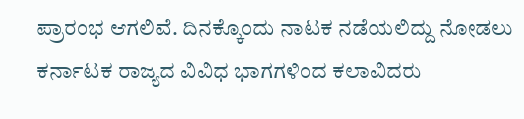ಪ್ರಾರಂಭ ಆಗಲಿವೆ. ದಿನಕ್ಕೊಂದು ನಾಟಕ ನಡೆಯಲಿದ್ದು ನೋಡಲು ಕರ್ನಾಟಕ ರಾಜ್ಯದ ವಿವಿಧ ಭಾಗಗಳಿಂದ ಕಲಾವಿದರು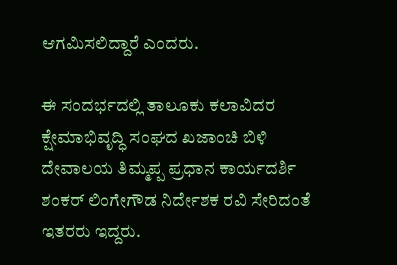ಆಗಮಿಸಲಿದ್ದಾರೆ ಎಂದರು.

ಈ ಸಂದರ್ಭದಲ್ಲಿ ತಾಲೂಕು ಕಲಾವಿದರ ಕ್ಷೇಮಾಭಿವೃದ್ಧಿ ಸಂಘದ ಖಜಾಂಚಿ ಬಿಳಿ ದೇವಾಲಯ ತಿಮ್ಮಪ್ಪ ಪ್ರಧಾನ ಕಾರ್ಯದರ್ಶಿ ಶಂಕರ್ ಲಿಂಗೇಗೌಡ ನಿರ್ದೇಶಕ ರವಿ ಸೇರಿದಂತೆ ಇತರರು ಇದ್ದರು.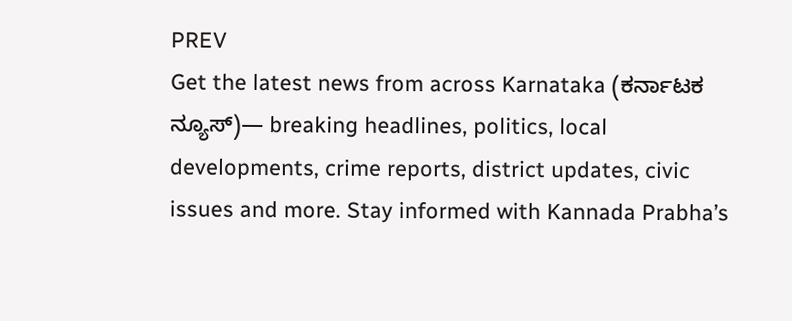PREV
Get the latest news from across Karnataka (ಕರ್ನಾಟಕ ನ್ಯೂಸ್)— breaking headlines, politics, local developments, crime reports, district updates, civic issues and more. Stay informed with Kannada Prabha’s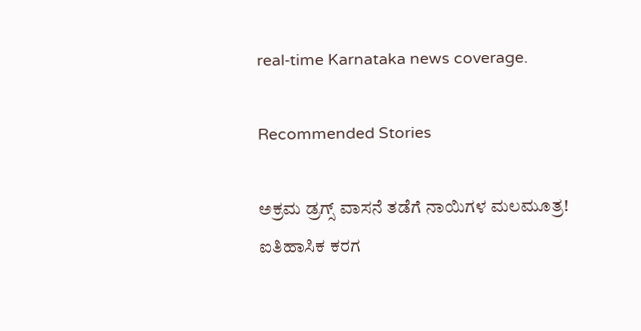real‑time Karnataka news coverage.

Recommended Stories

ಅಕ್ರಮ ಡ್ರಗ್ಸ್‌ ವಾಸನೆ ತಡೆಗೆ ನಾಯಿಗಳ ಮಲಮೂತ್ರ!
ಐತಿಹಾಸಿಕ ಕರಗ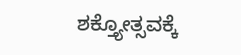ಶಕ್ತ್ಯೋತ್ಸವಕ್ಕೆ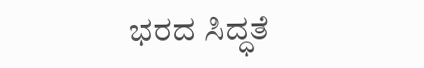ಭರದ ಸಿದ್ಧತೆ